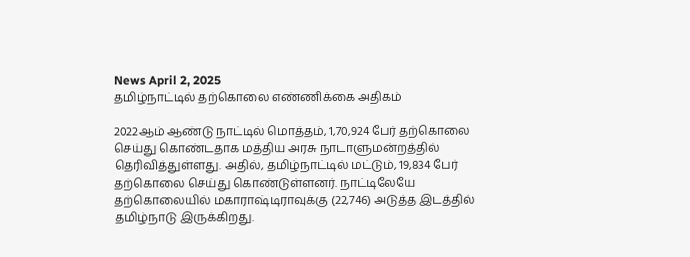News April 2, 2025
தமிழ்நாட்டில் தற்கொலை எண்ணிக்கை அதிகம்

2022ஆம் ஆண்டு நாட்டில் மொத்தம், 1,70,924 பேர் தற்கொலை செய்து கொண்டதாக மத்திய அரசு நாடாளுமன்றத்தில் தெரிவித்துள்ளது. அதில், தமிழ்நாட்டில் மட்டும், 19,834 பேர் தற்கொலை செய்து கொண்டுள்ளனர். நாட்டிலேயே தற்கொலையில் மகாராஷ்டிராவுக்கு (22,746) அடுத்த இடத்தில் தமிழ்நாடு இருக்கிறது.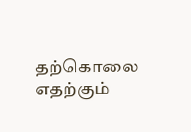தற்கொலை எதற்கும்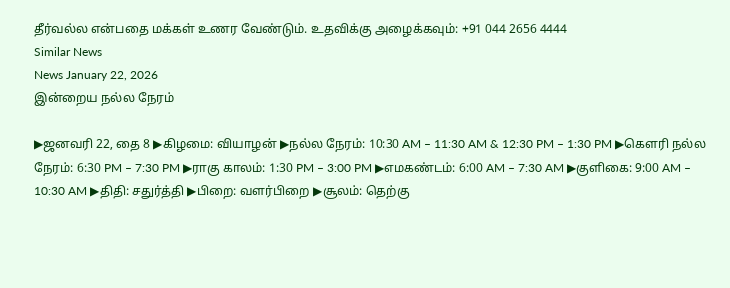தீர்வல்ல என்பதை மக்கள் உணர வேண்டும். உதவிக்கு அழைக்கவும்: +91 044 2656 4444
Similar News
News January 22, 2026
இன்றைய நல்ல நேரம்

▶ஜனவரி 22, தை 8 ▶கிழமை: வியாழன் ▶நல்ல நேரம்: 10:30 AM – 11:30 AM & 12:30 PM – 1:30 PM ▶கெளரி நல்ல நேரம்: 6:30 PM – 7:30 PM ▶ராகு காலம்: 1:30 PM – 3:00 PM ▶எமகண்டம்: 6:00 AM – 7:30 AM ▶குளிகை: 9:00 AM – 10:30 AM ▶திதி: சதுர்த்தி ▶பிறை: வளர்பிறை ▶சூலம்: தெற்கு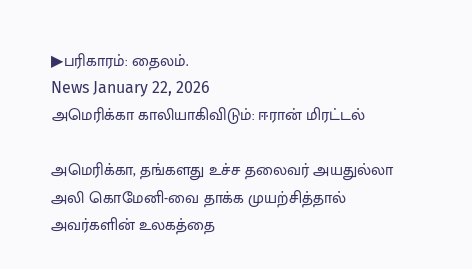▶பரிகாரம்: தைலம்.
News January 22, 2026
அமெரிக்கா காலியாகிவிடும்: ஈரான் மிரட்டல்

அமெரிக்கா, தங்களது உச்ச தலைவர் அயதுல்லா அலி கொமேனி-வை தாக்க முயற்சித்தால் அவர்களின் உலகத்தை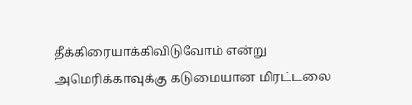தீக்கிரையாக்கிவிடுவோம் என்று அமெரிக்காவுக்கு கடுமையான மிரட்டலை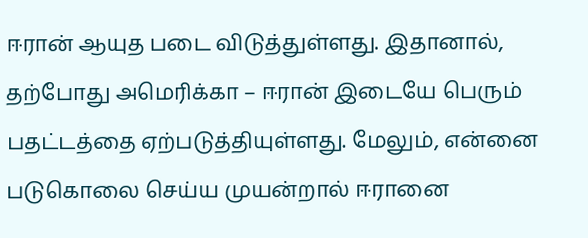ஈரான் ஆயுத படை விடுத்துள்ளது. இதானால், தற்போது அமெரிக்கா – ஈரான் இடையே பெரும் பதட்டத்தை ஏற்படுத்தியுள்ளது. மேலும், என்னை படுகொலை செய்ய முயன்றால் ஈரானை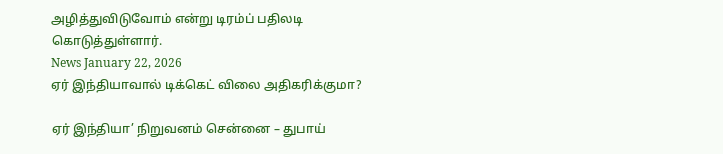அழித்துவிடுவோம் என்று டிரம்ப் பதிலடி கொடுத்துள்ளார்.
News January 22, 2026
ஏர் இந்தியாவால் டிக்கெட் விலை அதிகரிக்குமா?

ஏர் இந்தியா’ நிறுவனம் சென்னை – துபாய்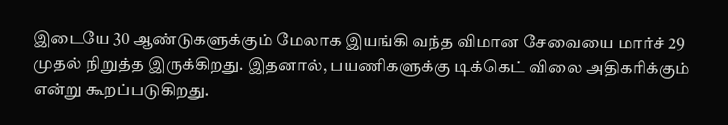இடையே 30 ஆண்டுகளுக்கும் மேலாக இயங்கி வந்த விமான சேவையை மார்ச் 29 முதல் நிறுத்த இருக்கிறது. இதனால், பயணிகளுக்கு டிக்கெட் விலை அதிகரிக்கும் என்று கூறப்படுகிறது.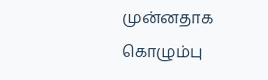முன்னதாக கொழும்பு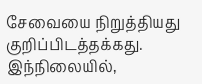சேவையை நிறுத்தியது குறிப்பிடத்தக்கது. இந்நிலையில்,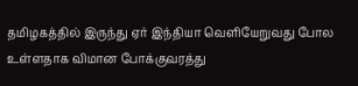தமிழகத்தில் இருந்து ஏர் இந்தியா வெளியேறுவது போல உள்ளதாக விமான போக்குவரத்து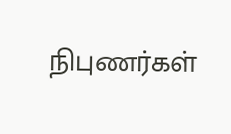நிபுணர்கள்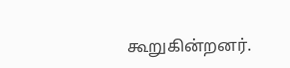கூறுகின்றனர்.